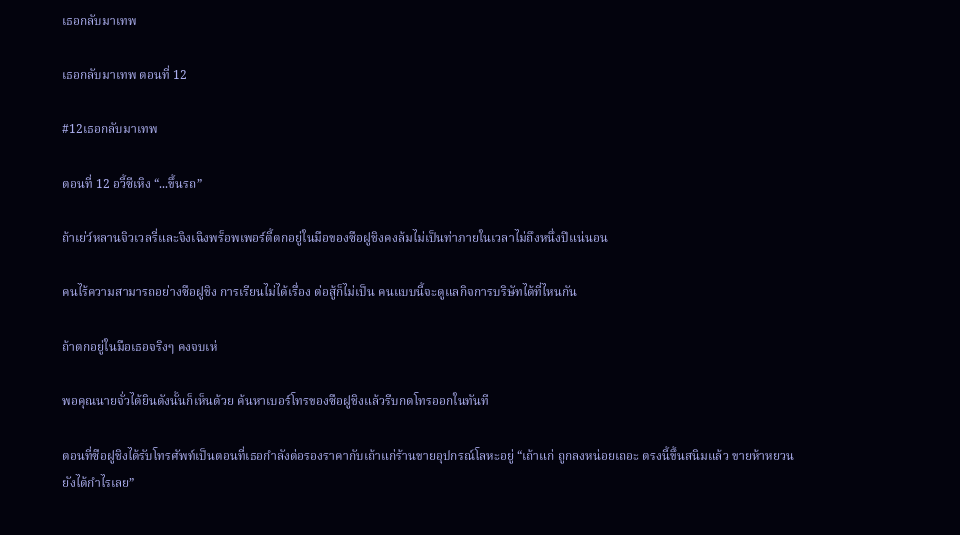เธอกลับมาเทพ

เธอกลับมาเทพ ตอนที่ 12

#12เธอกลับมาเทพ

ตอนที่ 12 อวี้ซีเหิง “...ขึ้นรถ”

ถ้าเย่ว์หลานจิวเวลรี่และจิงเฉิงพร็อพเพอร์ตี้ตกอยู่ในมือของซือฝูชิงคงล้มไม่เป็นท่าภายในเวลาไม่ถึงหนึ่งปีแน่นอน

คนไร้ความสามารถอย่างซือฝูชิง การเรียนไม่ได้เรื่อง ต่อสู้ก็ไม่เป็น คนแบบนี้จะดูแลกิจการบริษัทได้ที่ไหนกัน

ถ้าตกอยู่ในมือเธอจริงๆ คงจบเห่

พอคุณนายจั่วได้ยินดังนั้นก็เห็นด้วย ค้นหาเบอร์โทรของซือฝูชิงแล้วรีบกดโทรออกในทันที

ตอนที่ซือฝูชิงได้รับโทรศัพท์เป็นตอนที่เธอกำลังต่อรองราคากับเถ้าแก่ร้านขายอุปกรณ์โลหะอยู่ “เถ้าแก่ ถูกลงหน่อยเถอะ ตรงนี้ขึ้นสนิมแล้ว ขายห้าหยวนยังได้กำไรเลย”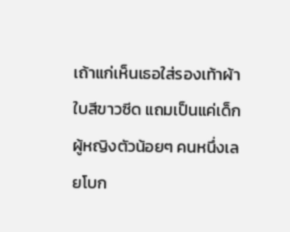เถ้าแก่เห็นเธอใส่รองเท้าผ้าใบสีขาวซีด แถมเป็นแค่เด็กผู้หญิงตัวน้อยๆ คนหนึ่งเลยโบก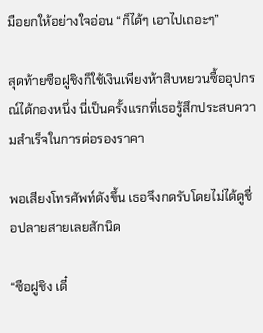มือยกให้อย่างใจอ่อน “ก็ได้ๆ เอาไปเถอะๆ”

สุดท้ายซือฝูชิงก็ใช้เงินเพียงห้าสิบหยวนซื้ออุปกรณ์ได้กองหนึ่ง นี่เป็นครั้งแรกที่เธอรู้สึกประสบความสำเร็จในการต่อรองราคา

พอเสียงโทรศัพท์ดังขึ้น เธอจึงกดรับโดยไม่ได้ดูชื่อปลายสายเลยสักนิด

“ซือฝูชิง เดี๋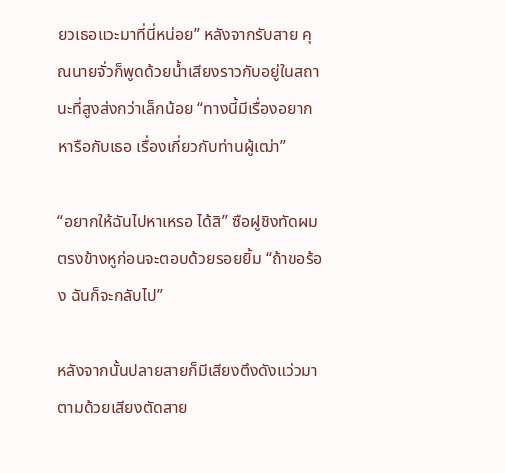ยวเธอแวะมาที่นี่หน่อย” หลังจากรับสาย คุณนายจั่วก็พูดด้วยน้ำเสียงราวกับอยู่ในสถานะที่สูงส่งกว่าเล็กน้อย “ทางนี้มีเรื่องอยากหารือกับเธอ เรื่องเกี่ยวกับท่านผู้เฒ่า”

“อยากให้ฉันไปหาเหรอ ได้สิ” ซือฝูชิงทัดผมตรงข้างหูก่อนจะตอบด้วยรอยยิ้ม “ถ้าขอร้อง ฉันก็จะกลับไป”

หลังจากนั้นปลายสายก็มีเสียงตึงดังแว่วมา ตามด้วยเสียงตัดสาย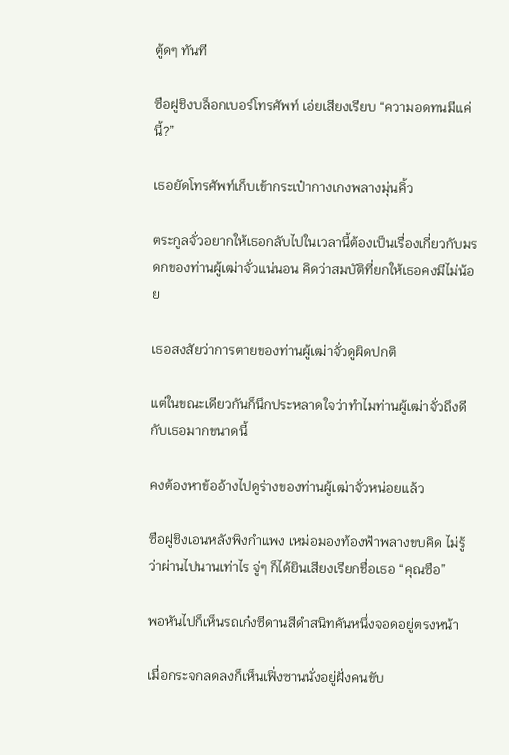ตู้ดๆ ทันที

ซือฝูชิงบล็อกเบอร์โทรศัพท์ เอ่ยเสียงเรียบ “ความอดทนมีแค่นี้?”

เธอยัดโทรศัพท์เก็บเข้ากระเป๋ากางเกงพลางมุ่นคิ้ว

ตระกูลจั่วอยากให้เธอกลับไปในเวลานี้ต้องเป็นเรื่องเกี่ยวกับมรดกของท่านผู้เฒ่าจั่วแน่นอน คิดว่าสมบัติที่ยกให้เธอคงมีไม่น้อย

เธอสงสัยว่าการตายของท่านผู้เฒ่าจั่วดูผิดปกติ

แต่ในขณะเดียวกันก็นึกประหลาดใจว่าทำไมท่านผู้เฒ่าจั่วถึงดีกับเธอมากขนาดนี้

คงต้องหาข้ออ้างไปดูร่างของท่านผู้เฒ่าจั่วหน่อยแล้ว

ซือฝูชิงเอนหลังพิงกำแพง เหม่อมองท้องฟ้าพลางขบคิด ไม่รู้ว่าผ่านไปนานเท่าไร จู่ๆ ก็ได้ยินเสียงเรียกชื่อเธอ “คุณซือ”

พอหันไปก็เห็นรถเก๋งซีดานสีดำสนิทคันหนึ่งจอดอยู่ตรงหน้า

เมื่อกระจกลดลงก็เห็นเฟิ่งซานนั่งอยู่ฝั่งคนขับ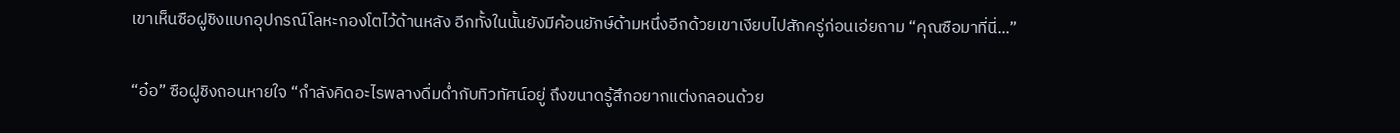เขาเห็นซือฝูชิงแบกอุปกรณ์โลหะกองโตไว้ด้านหลัง อีกทั้งในนั้นยังมีค้อนยักษ์ด้ามหนึ่งอีกด้วยเขาเงียบไปสักครู่ก่อนเอ่ยถาม “คุณซือมาที่นี่...”

“อ๋อ” ซือฝูชิงถอนหายใจ “กำลังคิดอะไรพลางดื่มด่ำกับทิวทัศน์อยู่ ถึงขนาดรู้สึกอยากแต่งกลอนด้วย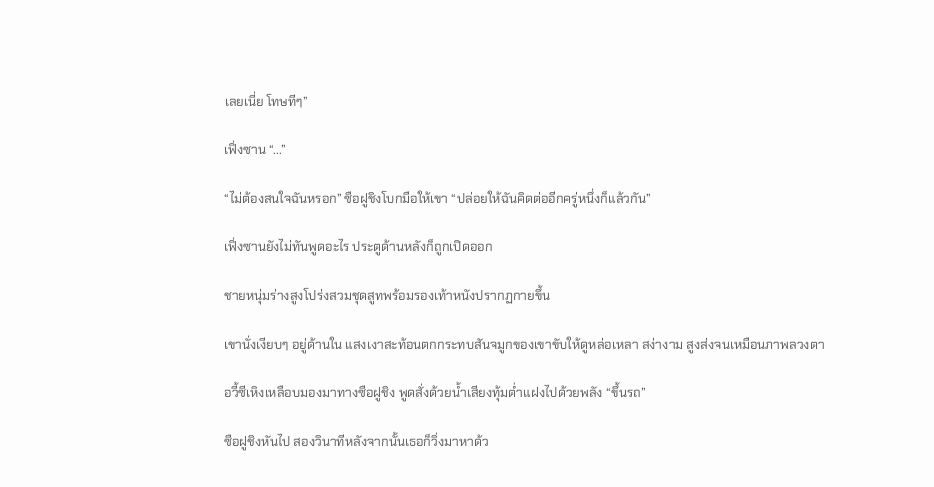เลยเนี่ย โทษทีๆ”

เฟิ่งซาน “...”

“ไม่ต้องสนใจฉันหรอก” ซือฝูชิงโบกมือให้เขา “ปล่อยให้ฉันคิดต่ออีกครู่หนึ่งก็แล้วกัน”

เฟิ่งซานยังไม่ทันพูดอะไร ประตูด้านหลังก็ถูกเปิดออก

ชายหนุ่มร่างสูงโปร่งสวมชุดสูทพร้อมรองเท้าหนังปรากฏกายขึ้น

เขานั่งเงียบๆ อยู่ด้านใน แสงเงาสะท้อนตกกระทบสันจมูกของเขาขับให้ดูหล่อเหลา สง่างาม สูงส่งจนเหมือนภาพลวงตา

อวี้ซีเหิงเหลือบมองมาทางซือฝูชิง พูดสั่งด้วยน้ำเสียงทุ้มต่ำแฝงไปด้วยพลัง “ขึ้นรถ”

ซือฝูชิงหันไป สองวินาทีหลังจากนั้นเธอก็วิ่งมาหาด้ว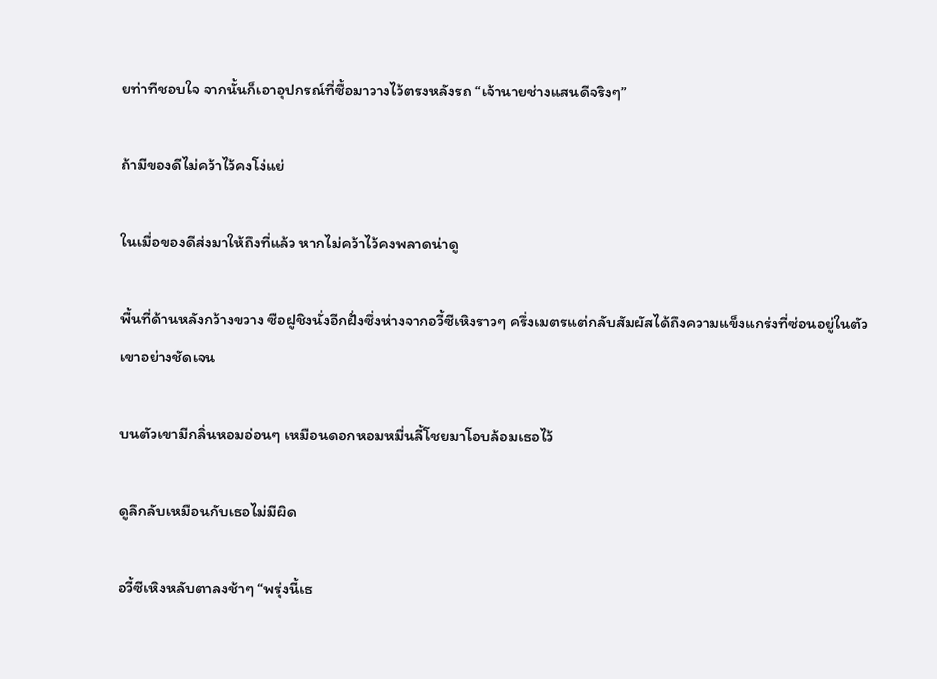ยท่าทีชอบใจ จากนั้นก็เอาอุปกรณ์ที่ซื้อมาวางไว้ตรงหลังรถ “เจ้านายช่างแสนดีจริงๆ”

ถ้ามีของดีไม่คว้าไว้คงโง่แย่

ในเมื่อของดีส่งมาให้ถึงที่แล้ว หากไม่คว้าไว้คงพลาดน่าดู

พื้นที่ด้านหลังกว้างขวาง ซือฝูชิงนั่งอีกฝั่งซึ่งห่างจากอวี้ซีเหิงราวๆ ครึ่งเมตรแต่กลับสัมผัสได้ถึงความแข็งแกร่งที่ซ่อนอยู่ในตัวเขาอย่างชัดเจน

บนตัวเขามีกลิ่นหอมอ่อนๆ เหมือนดอกหอมหมื่นลี้โชยมาโอบล้อมเธอไว้

ดูลึกลับเหมือนกับเธอไม่มีผิด

อวี้ซีเหิงหลับตาลงช้าๆ “พรุ่งนี้เธ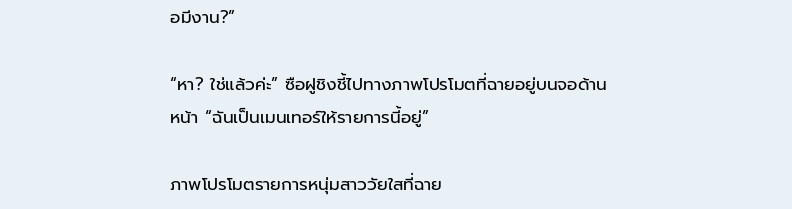อมีงาน?”

“หา? ใช่แล้วค่ะ” ซือฝูชิงชี้ไปทางภาพโปรโมตที่ฉายอยู่บนจอด้านหน้า “ฉันเป็นเมนเทอร์ให้รายการนี้อยู่”

ภาพโปรโมตรายการหนุ่มสาววัยใสที่ฉาย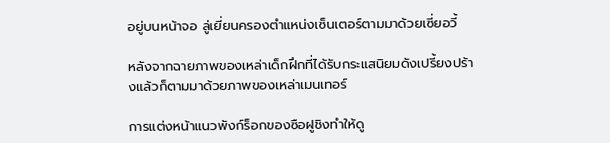อยู่บนหน้าจอ ลู่เยี่ยนครองตำแหน่งเซ็นเตอร์ตามมาด้วยเซี่ยอวี้

หลังจากฉายภาพของเหล่าเด็กฝึกที่ได้รับกระแสนิยมดังเปรี้ยงปร้างแล้วก็ตามมาด้วยภาพของเหล่าเมนเทอร์

การแต่งหน้าแนวพังก์ร็อกของซือฝูชิงทำให้ดู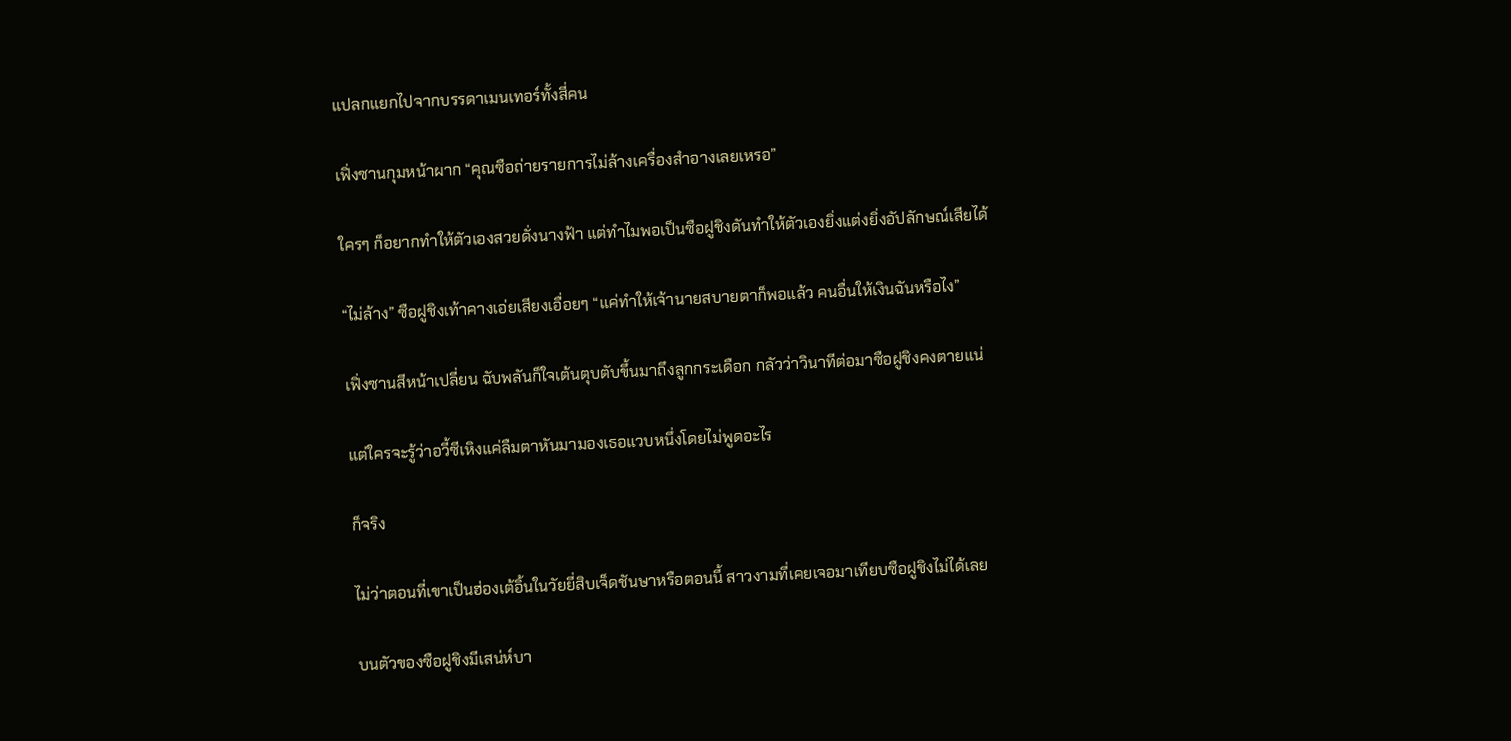แปลกแยกไปจากบรรดาเมนเทอร์ทั้งสี่คน

เฟิ่งซานกุมหน้าผาก “คุณซือถ่ายรายการไม่ล้างเครื่องสำอางเลยเหรอ”

ใครๆ ก็อยากทำให้ตัวเองสวยดั่งนางฟ้า แต่ทำไมพอเป็นซือฝูชิงดันทำให้ตัวเองยิ่งแต่งยิ่งอัปลักษณ์เสียได้

“ไม่ล้าง” ซือฝูชิงเท้าคางเอ่ยเสียงเอื่อยๆ “แค่ทำให้เจ้านายสบายตาก็พอแล้ว คนอื่นให้เงินฉันหรือไง”

เฟิ่งซานสีหน้าเปลี่ยน ฉับพลันก็ใจเต้นตุบตับขึ้นมาถึงลูกกระเดือก กลัวว่าวินาทีต่อมาซือฝูชิงคงตายแน่

แต่ใครจะรู้ว่าอวี้ซีเหิงแค่ลืมตาหันมามองเธอแวบหนึ่งโดยไม่พูดอะไร

ก็จริง

ไม่ว่าตอนที่เขาเป็นฮ่องเต้อิ้นในวัยยี่สิบเจ็ดชันษาหรือตอนนี้ สาวงามที่เคยเจอมาเทียบซือฝูชิงไม่ได้เลย

บนตัวของซือฝูชิงมีเสน่ห์บา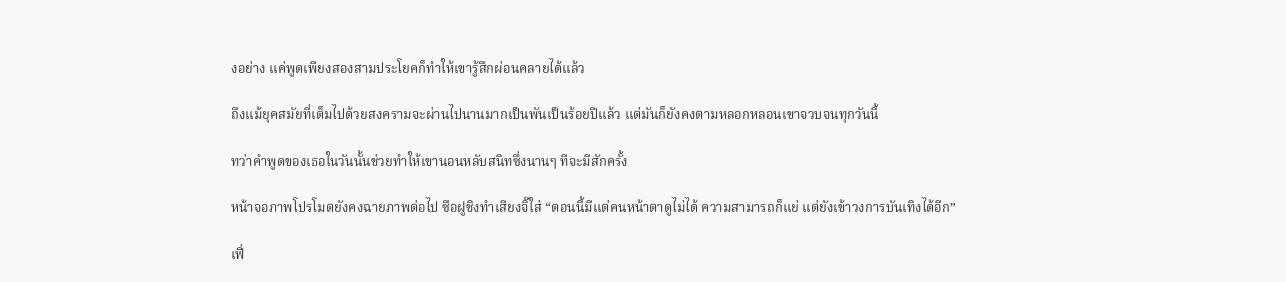งอย่าง แค่พูดเพียงสองสามประโยคก็ทำให้เขารู้สึกผ่อนคลายได้แล้ว

ถึงแม้ยุคสมัยที่เต็มไปด้วยสงครามจะผ่านไปนานมากเป็นพันเป็นร้อยปีแล้ว แต่มันก็ยังคงตามหลอกหลอนเขาจวบจนทุกวันนี้

ทว่าคำพูดของเธอในวันนั้นช่วยทำให้เขานอนหลับสนิทซึ่งนานๆ ทีจะมีสักครั้ง

หน้าจอภาพโปรโมตยังคงฉายภาพต่อไป ซือฝูชิงทำเสียงจิ๊ใส่ “ตอนนี้มีแต่คนหน้าตาดูไม่ได้ ความสามารถก็แย่ แต่ยังเข้าวงการบันเทิงได้อีก”

เฟิ่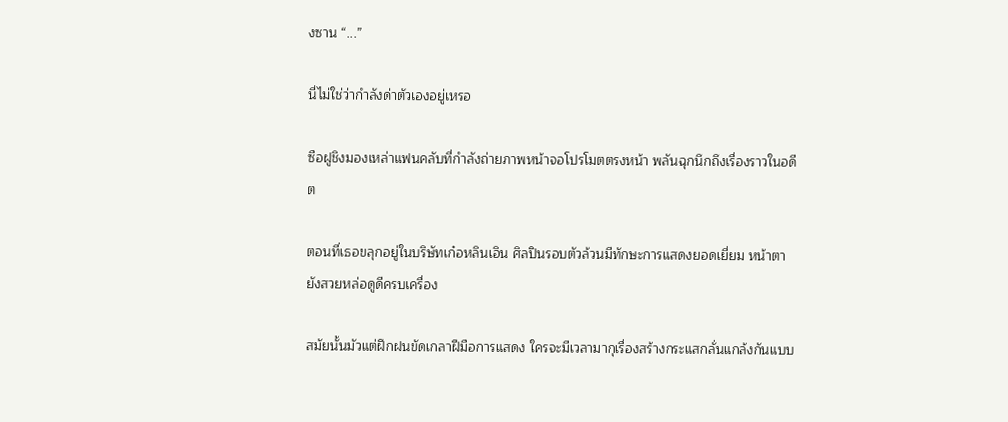งซาน “...”

นี่ไม่ใช่ว่ากำลังด่าตัวเองอยู่เหรอ

ซือฝูชิงมองเหล่าแฟนคลับที่กำลังถ่ายภาพหน้าจอโปรโมตตรงหน้า พลันฉุกนึกถึงเรื่องราวในอดีต

ตอนที่เธอขลุกอยู่ในบริษัทเก๋อหลินเอิน ศิลปินรอบตัวล้วนมีทักษะการแสดงยอดเยี่ยม หน้าตายังสวยหล่อดูดีครบเครื่อง

สมัยนั้นมัวแต่ฝึกฝนขัดเกลาฝีมือการแสดง ใครจะมีเวลามากุเรื่องสร้างกระแสกลั่นแกล้งกันแบบ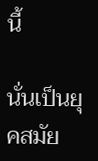นี้

นั่นเป็นยุคสมัย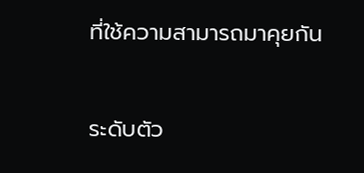ที่ใช้ความสามารถมาคุยกัน

ระดับตัว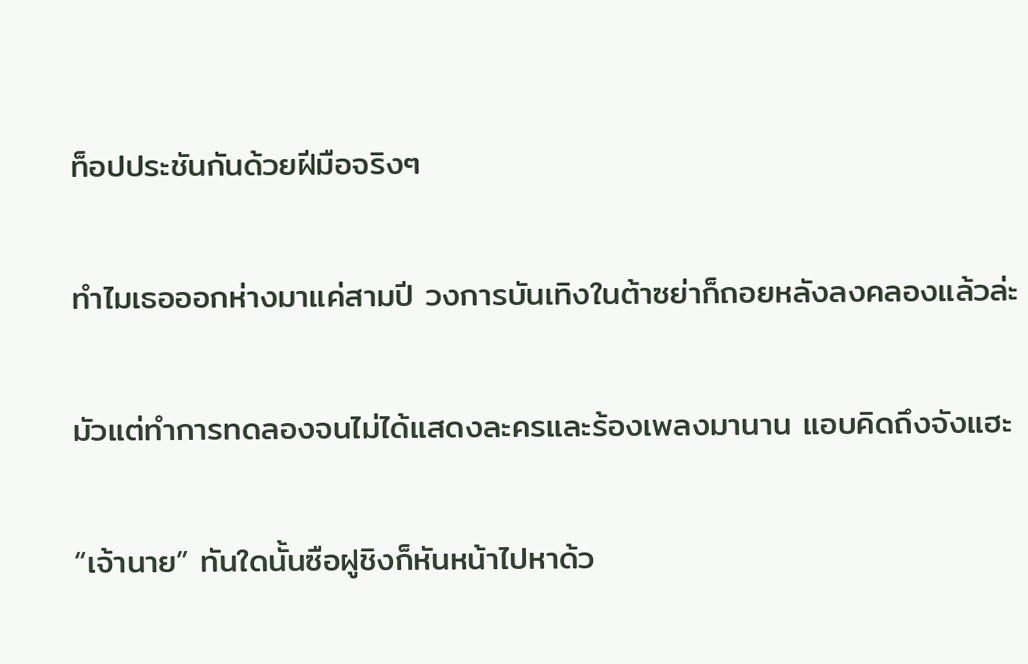ท็อปประชันกันด้วยฝีมือจริงๆ

ทำไมเธอออกห่างมาแค่สามปี วงการบันเทิงในต้าซย่าก็ถอยหลังลงคลองแล้วล่ะ

มัวแต่ทำการทดลองจนไม่ได้แสดงละครและร้องเพลงมานาน แอบคิดถึงจังแฮะ

“เจ้านาย” ทันใดนั้นซือฝูชิงก็หันหน้าไปหาด้ว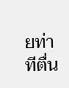ยท่าทีตื่น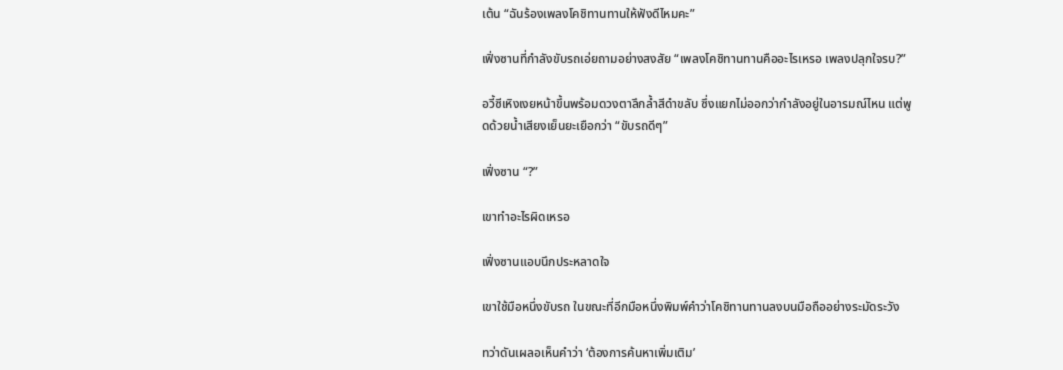เต้น “ฉันร้องเพลงโคชิทานทานให้ฟังดีไหมคะ”

เฟิ่งซานที่กำลังขับรถเอ่ยถามอย่างสงสัย “เพลงโคชิทานทานคืออะไรเหรอ เพลงปลุกใจรบ?”

อวี้ซีเหิงเงยหน้าขึ้นพร้อมดวงตาลึกล้ำสีดำขลับ ซึ่งแยกไม่ออกว่ากำลังอยู่ในอารมณ์ไหน แต่พูดด้วยน้ำเสียงเย็นยะเยือกว่า “ขับรถดีๆ”

เฟิ่งซาน “?”

เขาทำอะไรผิดเหรอ

เฟิ่งซานแอบนึกประหลาดใจ

เขาใช้มือหนึ่งขับรถ ในขณะที่อีกมือหนึ่งพิมพ์คำว่าโคชิทานทานลงบนมือถืออย่างระมัดระวัง

ทว่าดันเผลอเห็นคำว่า ‘ต้องการค้นหาเพิ่มเติม’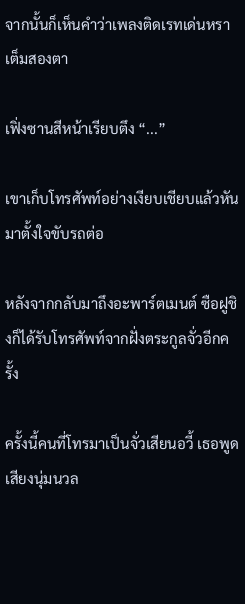จากนั้นก็เห็นคำว่าเพลงติดเรทเด่นหราเต็มสองตา

เฟิ่งซานสีหน้าเรียบตึง “...”

เขาเก็บโทรศัพท์อย่างเงียบเชียบแล้วหันมาตั้งใจขับรถต่อ

หลังจากกลับมาถึงอะพาร์ตเมนต์ ซือฝูชิงก็ได้รับโทรศัพท์จากฝั่งตระกูลจั่วอีกครั้ง

ครั้งนี้คนที่โทรมาเป็นจั่วเสียนอวี้ เธอพูดเสียงนุ่มนวล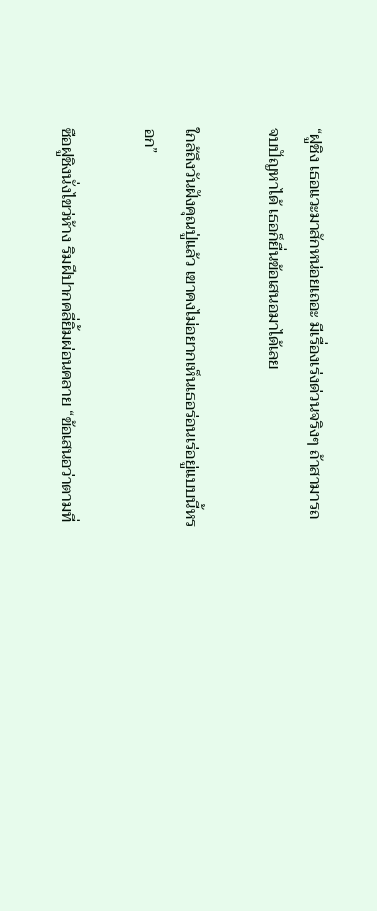“ฝูชิง เธอแวะมาสักหน่อยเถอะ มีเรื่องเร่งด่วนจริงๆ ถ้าสามารถจบปัญหาได้ เธอก็ยื่นข้อเสนอมาได้เลย

ใกล้ถึงวันฝังคุณปู่แล้ว เขาคงไม่อยากเห็นเธอร่อนเร่อยู่แบบนี้หรอก”

ซือฝูชิงนั่งไขว่ห้าง ริมฝีปากคลี่ยิ้มผ่อนคลาย “ข้อเสนอว่าตามที่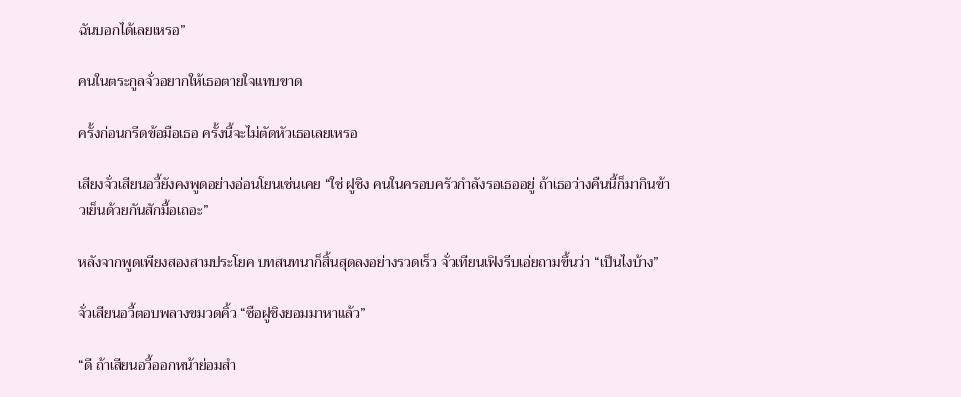ฉันบอกได้เลยเหรอ”

คนในตระกูลจั่วอยากให้เธอตายใจแทบขาด

ครั้งก่อนกรีดข้อมือเธอ ครั้งนี้จะไม่ตัดหัวเธอเลยเหรอ

เสียงจั่วเสียนอวี้ยังคงพูดอย่างอ่อนโยนเช่นเคย “ใช่ ฝูชิง คนในครอบครัวกำลังรอเธออยู่ ถ้าเธอว่างคืนนี้ก็มากินข้าวเย็นด้วยกันสักมื้อเถอะ”

หลังจากพูดเพียงสองสามประโยค บทสนทนาก็สิ้นสุดลงอย่างรวดเร็ว จั่วเทียนเฟิงรีบเอ่ยถามขึ้นว่า “เป็นไงบ้าง”

จั่วเสียนอวี้ตอบพลางขมวดคิ้ว “ซือฝูชิงยอมมาหาแล้ว”

“ดี ถ้าเสียนอวี้ออกหน้าย่อมสำ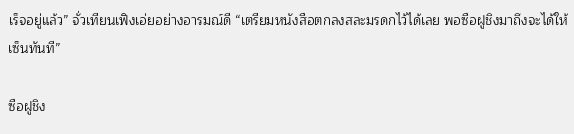เร็จอยู่แล้ว” จั่วเทียนเฟิงเอ่ยอย่างอารมณ์ดี “เตรียมหนังสือตกลงสละมรดกไว้ได้เลย พอซือฝูชิงมาถึงจะได้ให้เซ็นทันที”

ซือฝูชิง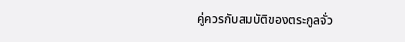คู่ควรกับสมบัติของตระกูลจั่ว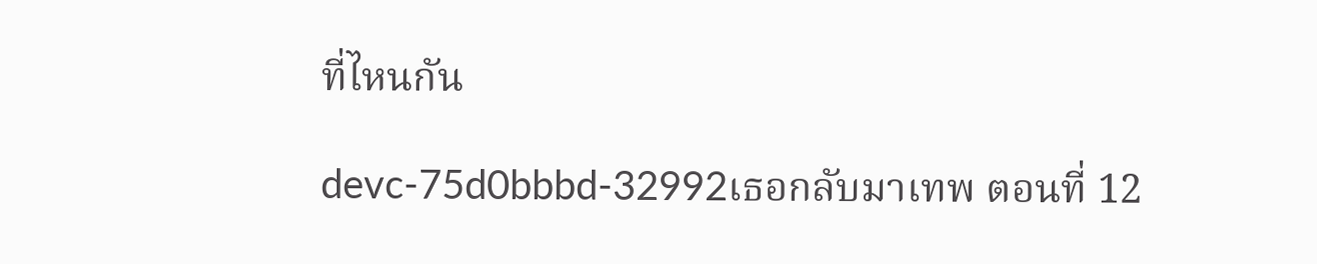ที่ไหนกัน

devc-75d0bbbd-32992เธอกลับมาเทพ ตอนที่ 12